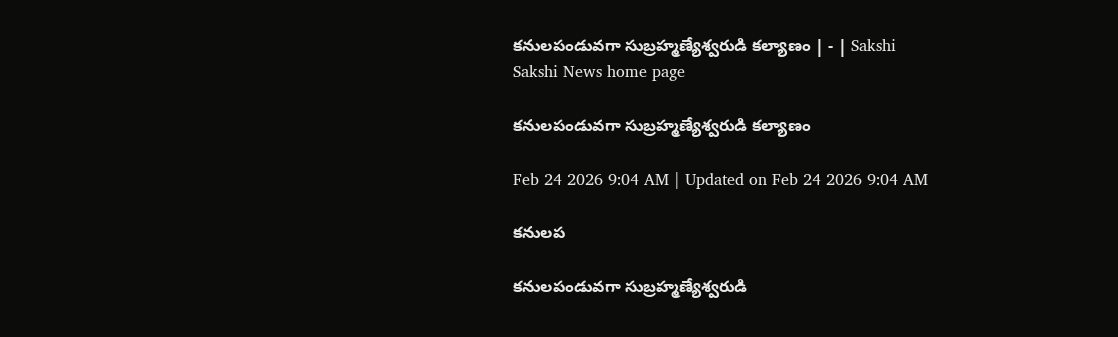కనులపండువగా సుబ్రహ్మణ్యేశ్వరుడి కల్యాణం | - | Sakshi
Sakshi News home page

కనులపండువగా సుబ్రహ్మణ్యేశ్వరుడి కల్యాణం

Feb 24 2026 9:04 AM | Updated on Feb 24 2026 9:04 AM

కనులప

కనులపండువగా సుబ్రహ్మణ్యేశ్వరుడి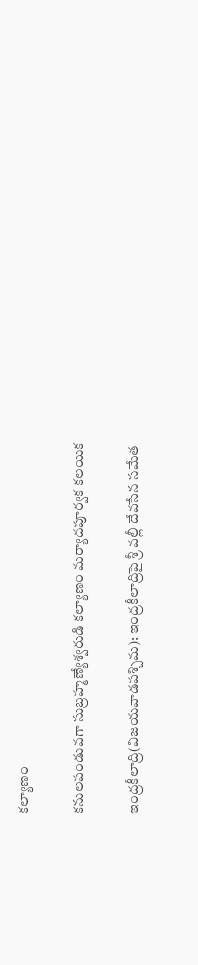కల్యాణం

కనులపండువగా సుబ్రహ్మణ్యేశ్వరుడి కల్యాణం మర్యాదపూర్వక కలయిక

ఇంద్రకీలాద్రి(విజయవాడపశ్చిమ): ఇంద్రకీలాద్రిపై శ్రీ వల్లీ దేవసేన సమేత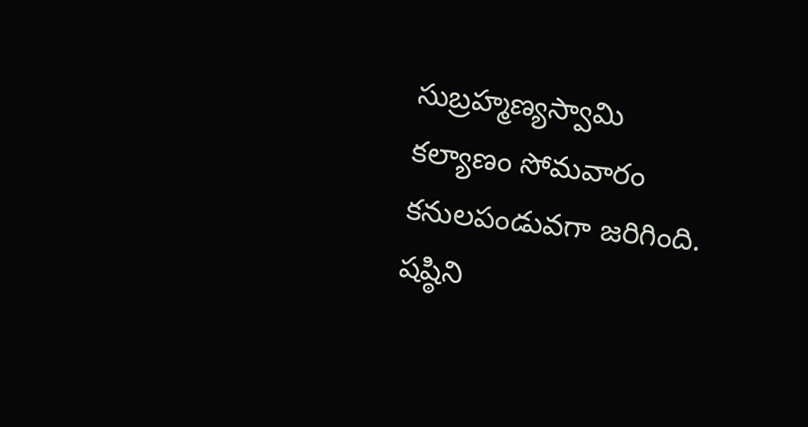సుబ్రహ్మణ్యస్వామి కల్యాణం సోమవారం కనులపండువగా జరిగింది. షష్ఠిని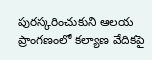పురస్కరించుకుని ఆలయ ప్రాంగణంలో కల్యాణ వేదికపై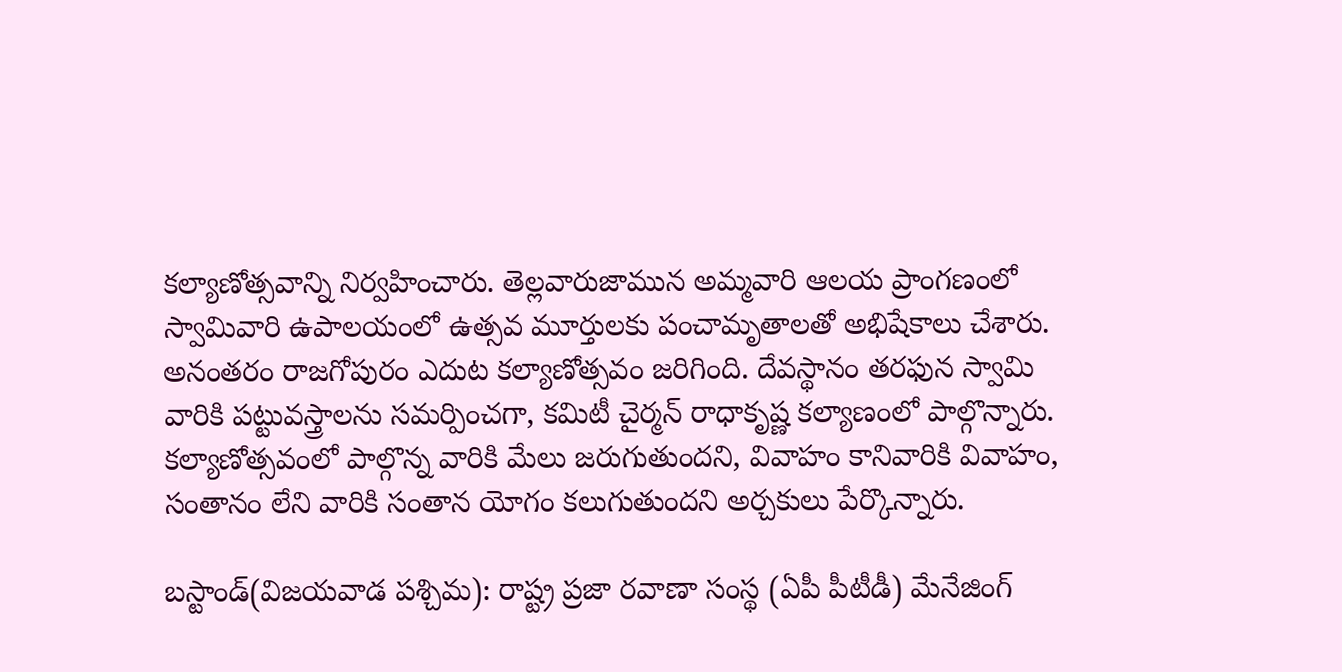కల్యాణోత్సవాన్ని నిర్వహించారు. తెల్లవారుజామున అమ్మవారి ఆలయ ప్రాంగణంలో స్వామివారి ఉపాలయంలో ఉత్సవ మూర్తులకు పంచామృతాలతో అభిషేకాలు చేశారు. అనంతరం రాజగోపురం ఎదుట కల్యాణోత్సవం జరిగింది. దేవస్థానం తరఫున స్వామి వారికి పట్టువస్త్రాలను సమర్పించగా, కమిటీ చైర్మన్‌ రాధాకృష్ణ కల్యాణంలో పాల్గొన్నారు. కల్యాణోత్సవంలో పాల్గొన్న వారికి మేలు జరుగుతుందని, వివాహం కానివారికి వివాహం, సంతానం లేని వారికి సంతాన యోగం కలుగుతుందని అర్చకులు పేర్కొన్నారు.

బస్టాండ్‌(విజయవాడ పశ్చిమ): రాష్ట్ర ప్రజా రవాణా సంస్థ (ఏపీ పీటీడీ) మేనేజింగ్‌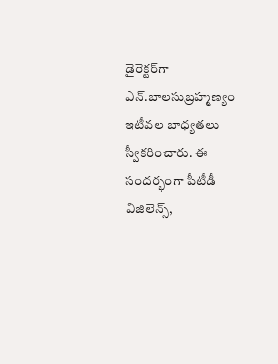డైరెక్టర్‌గా ఎన్‌.బాలసుబ్రహ్మణ్యం ఇటీవల బాధ్యతలు స్వీకరించారు. ఈ సందర్భంగా పీటీడీ విజిలెన్స్‌,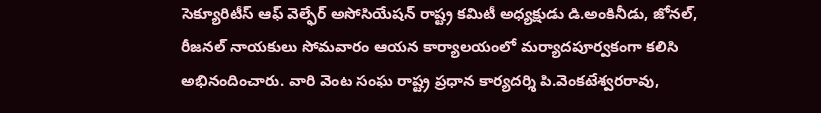సెక్యూరిటీస్‌ ఆఫ్‌ వెల్ఫేర్‌ అసోసియేషన్‌ రాష్ట్ర కమిటీ అధ్యక్షుడు డి.అంకినీడు, జోనల్‌, రీజనల్‌ నాయకులు సోమవారం ఆయన కార్యాలయంలో మర్యాదపూర్వకంగా కలిసి అభినందించారు. వారి వెంట సంఘ రాష్ట్ర ప్రధాన కార్యదర్శి పి.వెంకటేశ్వరరావు,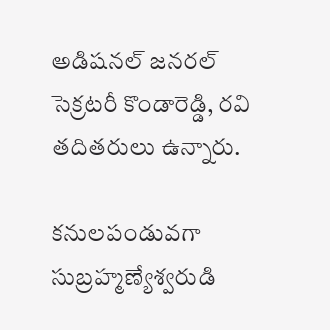అడిషనల్‌ జనరల్‌ సెక్రటరీ కొండారెడ్డి, రవి తదితరులు ఉన్నారు.

కనులపండువగా సుబ్రహ్మణ్యేశ్వరుడి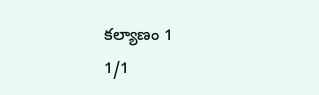కల్యాణం 1
1/1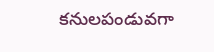కనులపండువగా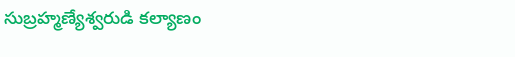సుబ్రహ్మణ్యేశ్వరుడి కల్యాణం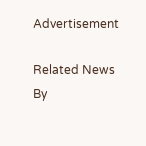Advertisement

Related News By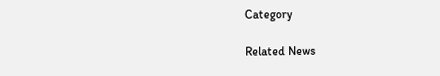Category

Related News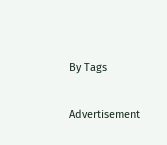By Tags

Advertisement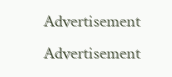Advertisement
Advertisement